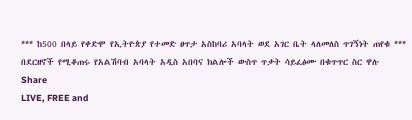*** ከ500 በላይ የቀድሞ የኢትዮጵያ የተመድ ፀጥታ አስከባሪ አባላት ወደ አገር ቤት ላለመለስ ጥገኝነት ጠየቁ *** በደርዘኖች የሚቆጠሩ የአልሽባብ አባላት አዲስ አበባና ክልሎች ውስጥ ጥቃት ሳይፈፅሙ በቁጥጥር ስር ዋሉ
Share
LIVE, FREE and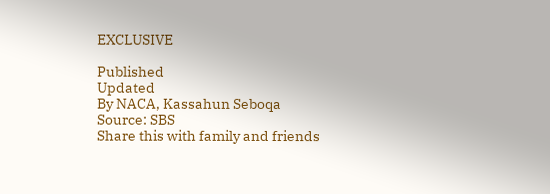EXCLUSIVE

Published
Updated
By NACA, Kassahun Seboqa
Source: SBS
Share this with family and friends